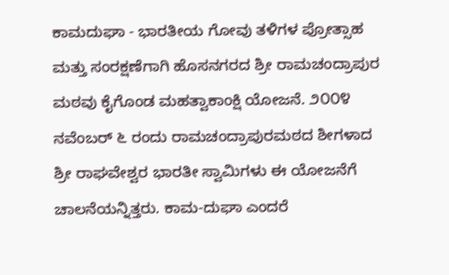ಕಾಮದುಘಾ - ಭಾರತೀಯ ಗೋವು ತಳಿಗಳ ಪ್ರೋತ್ಸಾಹ ಮತ್ತು ಸಂರಕ್ಷಣೆಗಾಗಿ ಹೊಸನಗರದ ಶ್ರೀ ರಾಮಚಂದ್ರಾಪುರ ಮಠವು ಕೈಗೊಂಡ ಮಹತ್ವಾಕಾಂಕ್ಷಿ ಯೋಜನೆ. ೨೦೦೪ ನವೆಂಬರ್ ೬ ರಂದು ರಾಮಚಂದ್ರಾಪುರಮಠದ ಶೀಗಳಾದ ಶ್ರೀ ರಾಘವೇಶ್ವರ ಭಾರತೀ ಸ್ವಾಮಿಗಳು ಈ ಯೋಜನೆಗೆ ಚಾಲನೆಯನ್ನಿತ್ತರು. ಕಾಮ-ದುಘಾ ಎಂದರೆ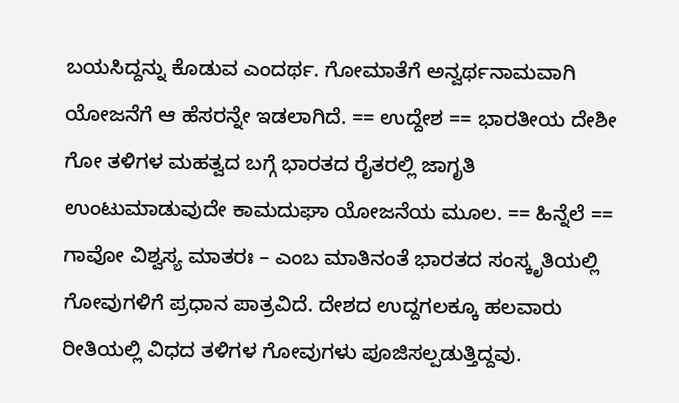ಬಯಸಿದ್ದನ್ನು ಕೊಡುವ ಎಂದರ್ಥ. ಗೋಮಾತೆಗೆ ಅನ್ವರ್ಥನಾಮವಾಗಿ ಯೋಜನೆಗೆ ಆ ಹೆಸರನ್ನೇ ಇಡಲಾಗಿದೆ. == ಉದ್ದೇಶ == ಭಾರತೀಯ ದೇಶೀ ಗೋ ತಳಿಗಳ ಮಹತ್ವದ ಬಗ್ಗೆ ಭಾರತದ ರೈತರಲ್ಲಿ ಜಾಗೃತಿ ಉಂಟುಮಾಡುವುದೇ ಕಾಮದುಘಾ ಯೋಜನೆಯ ಮೂಲ. == ಹಿನ್ನೆಲೆ == ಗಾವೋ ವಿಶ್ವಸ್ಯ ಮಾತರಃ – ಎಂಬ ಮಾತಿನಂತೆ ಭಾರತದ ಸಂಸ್ಕೃತಿಯಲ್ಲಿ ಗೋವುಗಳಿಗೆ ಪ್ರಧಾನ ಪಾತ್ರವಿದೆ. ದೇಶದ ಉದ್ದಗಲಕ್ಕೂ ಹಲವಾರು ರೀತಿಯಲ್ಲಿ ವಿಧದ ತಳಿಗಳ ಗೋವುಗಳು ಪೂಜಿಸಲ್ಪಡುತ್ತಿದ್ದವು.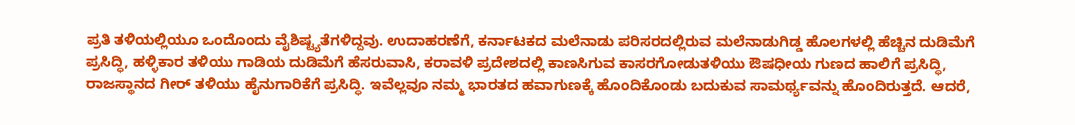ಪ್ರತಿ ತಳಿಯಲ್ಲಿಯೂ ಒಂದೊಂದು ವೈಶಿಷ್ಟ್ಯತೆಗಳಿದ್ದವು. ಉದಾಹರಣೆಗೆ, ಕರ್ನಾಟಕದ ಮಲೆನಾಡು ಪರಿಸರದಲ್ಲಿರುವ ಮಲೆನಾಡುಗಿಡ್ಡ ಹೊಲಗಳಲ್ಲಿ ಹೆಚ್ಚಿನ ದುಡಿಮೆಗೆ ಪ್ರಸಿದ್ಧಿ, ಹಳ್ಳಿಕಾರ ತಳಿಯು ಗಾಡಿಯ ದುಡಿಮೆಗೆ ಹೆಸರುವಾಸಿ, ಕರಾವಳಿ ಪ್ರದೇಶದಲ್ಲಿ ಕಾಣಸಿಗುವ ಕಾಸರಗೋಡುತಳಿಯು ಔಷಧೀಯ ಗುಣದ ಹಾಲಿಗೆ ಪ್ರಸಿದ್ಧಿ, ರಾಜಸ್ಥಾನದ ಗೀರ್ ತಳಿಯು ಹೈನುಗಾರಿಕೆಗೆ ಪ್ರಸಿದ್ಧಿ. ಇವೆಲ್ಲವೂ ನಮ್ಮ ಭಾರತದ ಹವಾಗುಣಕ್ಕೆ ಹೊಂದಿಕೊಂಡು ಬದುಕುವ ಸಾಮರ್ಥ್ಯವನ್ನು ಹೊಂದಿರುತ್ತದೆ. ಆದರೆ,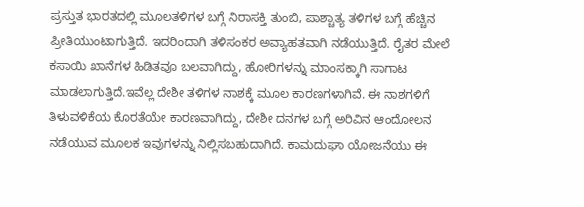ಪ್ರಸ್ತುತ ಭಾರತದಲ್ಲಿ ಮೂಲತಳಿಗಳ ಬಗ್ಗೆ ನಿರಾಸಕ್ತಿ ತುಂಬಿ, ಪಾಶ್ಚಾತ್ಯ ತಳಿಗಳ ಬಗ್ಗೆ ಹೆಚ್ಚಿನ ಪ್ರೀತಿಯುಂಟಾಗುತ್ತಿದೆ. ಇದರಿಂದಾಗಿ ತಳಿಸಂಕರ ಅವ್ಯಾಹತವಾಗಿ ನಡೆಯುತ್ತಿದೆ. ರೈತರ ಮೇಲೆ ಕಸಾಯಿ ಖಾನೆಗಳ ಹಿಡಿತವೂ ಬಲವಾಗಿದ್ದು, ಹೋರಿಗಳನ್ನು ಮಾಂಸಕ್ಕಾಗಿ ಸಾಗಾಟ ಮಾಡಲಾಗುತ್ತಿದೆ.ಇವೆಲ್ಲ ದೇಶೀ ತಳಿಗಳ ನಾಶಕ್ಕೆ ಮೂಲ ಕಾರಣಗಳಾಗಿವೆ. ಈ ನಾಶಗಳಿಗೆ ತಿಳುವಳಿಕೆಯ ಕೊರತೆಯೇ ಕಾರಣವಾಗಿದ್ದು, ದೇಶೀ ದನಗಳ ಬಗ್ಗೆ ಅರಿವಿನ ಆಂದೋಲನ ನಡೆಯುವ ಮೂಲಕ ಇವುಗಳನ್ನು ನಿಲ್ಲಿಸಬಹುದಾಗಿದೆ. ಕಾಮದುಘಾ ಯೋಜನೆಯು ಈ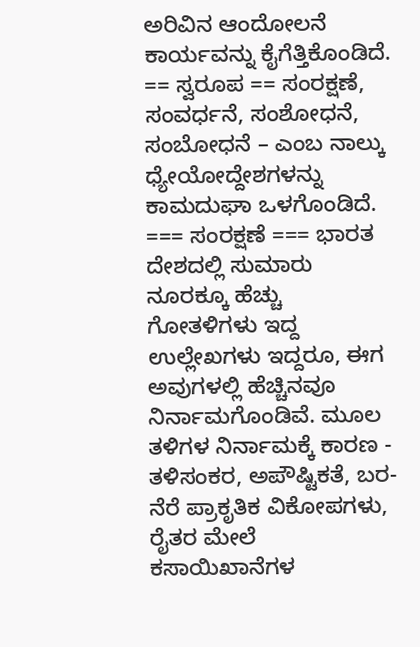ಅರಿವಿನ ಆಂದೋಲನೆ ಕಾರ್ಯವನ್ನು ಕೈಗೆತ್ತಿಕೊಂಡಿದೆ. == ಸ್ವರೂಪ == ಸಂರಕ್ಷಣೆ, ಸಂವರ್ಧನೆ, ಸಂಶೋಧನೆ, ಸಂಬೋಧನೆ – ಎಂಬ ನಾಲ್ಕು ಧ್ಯೇಯೋದ್ದೇಶಗಳನ್ನು ಕಾಮದುಘಾ ಒಳಗೊಂಡಿದೆ. === ಸಂರಕ್ಷಣೆ === ಭಾರತ ದೇಶದಲ್ಲಿ ಸುಮಾರು ನೂರಕ್ಕೂ ಹೆಚ್ಚು ಗೋತಳಿಗಳು ಇದ್ದ ಉಲ್ಲೇಖಗಳು ಇದ್ದರೂ, ಈಗ ಅವುಗಳಲ್ಲಿ ಹೆಚ್ಚಿನವೂ ನಿರ್ನಾಮಗೊಂಡಿವೆ. ಮೂಲ ತಳಿಗಳ ನಿರ್ನಾಮಕ್ಕೆ ಕಾರಣ - ತಳಿಸಂಕರ, ಅಪೌಷ್ಟಿಕತೆ, ಬರ-ನೆರೆ ಪ್ರಾಕೃತಿಕ ವಿಕೋಪಗಳು, ರೈತರ ಮೇಲೆ ಕಸಾಯಿಖಾನೆಗಳ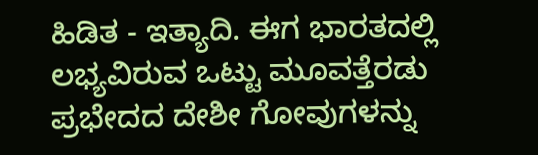ಹಿಡಿತ - ಇತ್ಯಾದಿ. ಈಗ ಭಾರತದಲ್ಲಿ ಲಭ್ಯವಿರುವ ಒಟ್ಟು ಮೂವತ್ತೆರಡು ಪ್ರಭೇದದ ದೇಶೀ ಗೋವುಗಳನ್ನು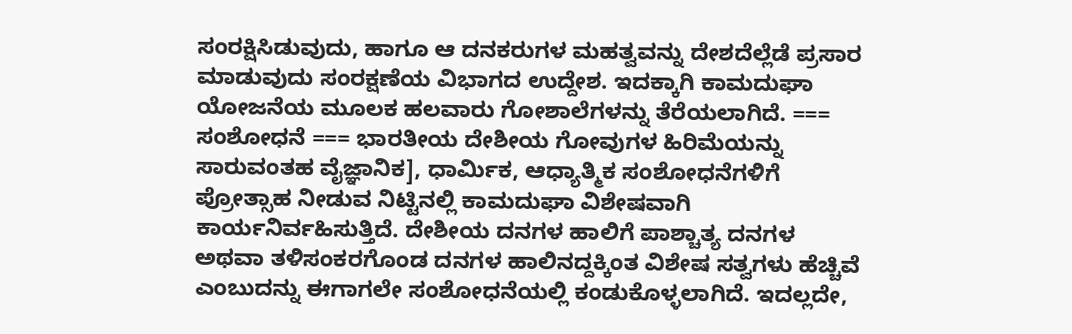ಸಂರಕ್ಷಿಸಿಡುವುದು, ಹಾಗೂ ಆ ದನಕರುಗಳ ಮಹತ್ವವನ್ನು ದೇಶದೆಲ್ಲೆಡೆ ಪ್ರಸಾರ ಮಾಡುವುದು ಸಂರಕ್ಷಣೆಯ ವಿಭಾಗದ ಉದ್ದೇಶ. ಇದಕ್ಕಾಗಿ ಕಾಮದುಘಾ ಯೋಜನೆಯ ಮೂಲಕ ಹಲವಾರು ಗೋಶಾಲೆಗಳನ್ನು ತೆರೆಯಲಾಗಿದೆ. === ಸಂಶೋಧನೆ === ಭಾರತೀಯ ದೇಶೀಯ ಗೋವುಗಳ ಹಿರಿಮೆಯನ್ನು ಸಾರುವಂತಹ ವೈಜ್ಞಾನಿಕ], ಧಾರ್ಮಿಕ, ಆಧ್ಯಾತ್ಮಿಕ ಸಂಶೋಧನೆಗಳಿಗೆ ಪ್ರೋತ್ಸಾಹ ನೀಡುವ ನಿಟ್ಟಿನಲ್ಲಿ ಕಾಮದುಘಾ ವಿಶೇಷವಾಗಿ ಕಾರ್ಯನಿರ್ವಹಿಸುತ್ತಿದೆ. ದೇಶೀಯ ದನಗಳ ಹಾಲಿಗೆ ಪಾಶ್ಚಾತ್ಯ ದನಗಳ ಅಥವಾ ತಳಿಸಂಕರಗೊಂಡ ದನಗಳ ಹಾಲಿನದ್ದಕ್ಕಿಂತ ವಿಶೇಷ ಸತ್ವಗಳು ಹೆಚ್ಚಿವೆ ಎಂಬುದನ್ನು ಈಗಾಗಲೇ ಸಂಶೋಧನೆಯಲ್ಲಿ ಕಂಡುಕೊಳ್ಳಲಾಗಿದೆ. ಇದಲ್ಲದೇ,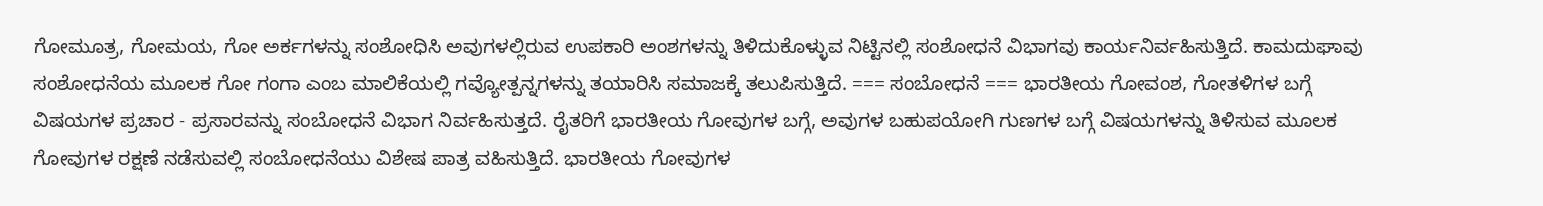ಗೋಮೂತ್ರ, ಗೋಮಯ, ಗೋ ಅರ್ಕಗಳನ್ನು ಸಂಶೋಧಿಸಿ ಅವುಗಳಲ್ಲಿರುವ ಉಪಕಾರಿ ಅಂಶಗಳನ್ನು ತಿಳಿದುಕೊಳ್ಳುವ ನಿಟ್ಟಿನಲ್ಲಿ ಸಂಶೋಧನೆ ವಿಭಾಗವು ಕಾರ್ಯನಿರ್ವಹಿಸುತ್ತಿದೆ. ಕಾಮದುಘಾವು ಸಂಶೋಧನೆಯ ಮೂಲಕ ಗೋ ಗಂಗಾ ಎಂಬ ಮಾಲಿಕೆಯಲ್ಲಿ ಗವ್ಯೋತ್ಪನ್ನಗಳನ್ನು ತಯಾರಿಸಿ ಸಮಾಜಕ್ಕೆ ತಲುಪಿಸುತ್ತಿದೆ. === ಸಂಬೋಧನೆ === ಭಾರತೀಯ ಗೋವಂಶ, ಗೋತಳಿಗಳ ಬಗ್ಗೆ ವಿಷಯಗಳ ಪ್ರಚಾರ - ಪ್ರಸಾರವನ್ನು ಸಂಬೋಧನೆ ವಿಭಾಗ ನಿರ್ವಹಿಸುತ್ತದೆ. ರೈತರಿಗೆ ಭಾರತೀಯ ಗೋವುಗಳ ಬಗ್ಗೆ, ಅವುಗಳ ಬಹುಪಯೋಗಿ ಗುಣಗಳ ಬಗ್ಗೆ ವಿಷಯಗಳನ್ನು ತಿಳಿಸುವ ಮೂಲಕ ಗೋವುಗಳ ರಕ್ಷಣೆ ನಡೆಸುವಲ್ಲಿ ಸಂಬೋಧನೆಯು ವಿಶೇಷ ಪಾತ್ರ ವಹಿಸುತ್ತಿದೆ. ಭಾರತೀಯ ಗೋವುಗಳ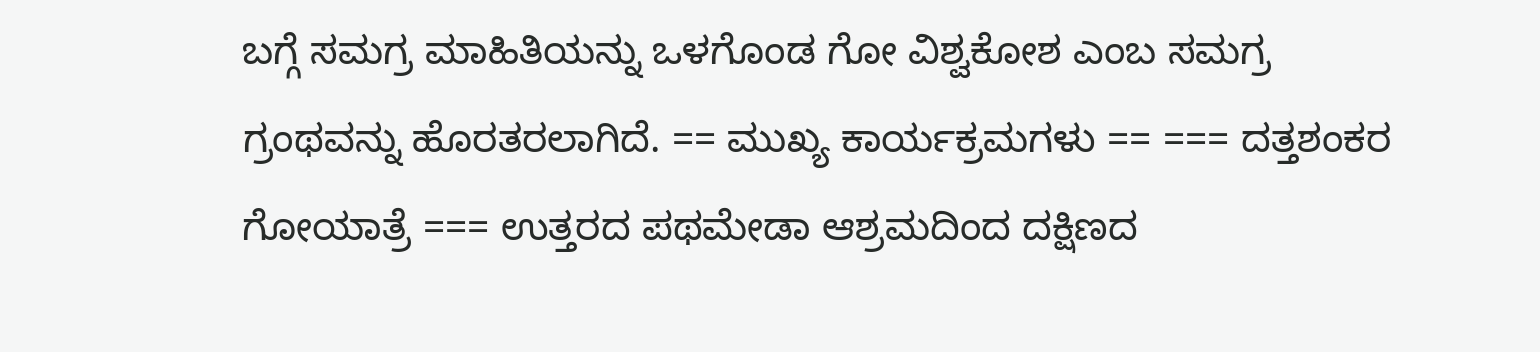ಬಗ್ಗೆ ಸಮಗ್ರ ಮಾಹಿತಿಯನ್ನು ಒಳಗೊಂಡ ಗೋ ವಿಶ್ವಕೋಶ ಎಂಬ ಸಮಗ್ರ ಗ್ರಂಥವನ್ನು ಹೊರತರಲಾಗಿದೆ. == ಮುಖ್ಯ ಕಾರ್ಯಕ್ರಮಗಳು == === ದತ್ತಶಂಕರ ಗೋಯಾತ್ರೆ === ಉತ್ತರದ ಪಥಮೇಡಾ ಆಶ್ರಮದಿಂದ ದಕ್ಷಿಣದ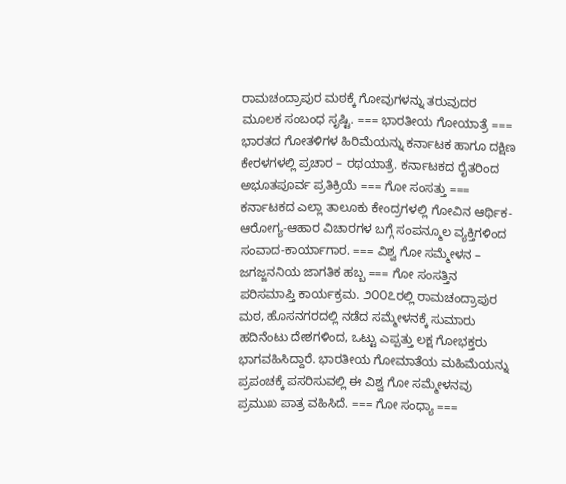ರಾಮಚಂದ್ರಾಪುರ ಮಠಕ್ಕೆ ಗೋವುಗಳನ್ನು ತರುವುದರ ಮೂಲಕ ಸಂಬಂಧ ಸೃಷ್ಟಿ. === ಭಾರತೀಯ ಗೋಯಾತ್ರೆ === ಭಾರತದ ಗೋತಳಿಗಳ ಹಿರಿಮೆಯನ್ನು ಕರ್ನಾಟಕ ಹಾಗೂ ದಕ್ಷಿಣ ಕೇರಳಗಳಲ್ಲಿ ಪ್ರಚಾರ – ರಥಯಾತ್ರೆ. ಕರ್ನಾಟಕದ ರೈತರಿಂದ ಅಭೂತಪೂರ್ವ ಪ್ರತಿಕ್ರಿಯೆ === ಗೋ ಸಂಸತ್ತು === ಕರ್ನಾಟಕದ ಎಲ್ಲಾ ತಾಲೂಕು ಕೇಂದ್ರಗಳಲ್ಲಿ ಗೋವಿನ ಆರ್ಥಿಕ-ಆರೋಗ್ಯ-ಆಹಾರ ವಿಚಾರಗಳ ಬಗ್ಗೆ ಸಂಪನ್ಮೂಲ ವ್ಯಕ್ತಿಗಳಿಂದ ಸಂವಾದ-ಕಾರ್ಯಾಗಾರ. === ವಿಶ್ವ ಗೋ ಸಮ್ಮೇಳನ – ಜಗಜ್ಜನನಿಯ ಜಾಗತಿಕ ಹಬ್ಬ === ಗೋ ಸಂಸತ್ತಿನ ಪರಿಸಮಾಪ್ತಿ ಕಾರ್ಯಕ್ರಮ. ೨೦೦೭ರಲ್ಲಿ ರಾಮಚಂದ್ರಾಪುರ ಮಠ, ಹೊಸನಗರದಲ್ಲಿ ನಡೆದ ಸಮ್ಮೇಳನಕ್ಕೆ ಸುಮಾರು ಹದಿನೆಂಟು ದೇಶಗಳಿಂದ, ಒಟ್ಟು ಎಪ್ಪತ್ತು ಲಕ್ಷ ಗೋಭಕ್ತರು ಭಾಗವಹಿಸಿದ್ದಾರೆ. ಭಾರತೀಯ ಗೋಮಾತೆಯ ಮಹಿಮೆಯನ್ನು ಪ್ರಪಂಚಕ್ಕೆ ಪಸರಿಸುವಲ್ಲಿ ಈ ವಿಶ್ವ ಗೋ ಸಮ್ಮೇಳನವು ಪ್ರಮುಖ ಪಾತ್ರ ವಹಿಸಿದೆ. === ಗೋ ಸಂಧ್ಯಾ ===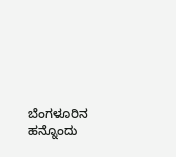ಬೆಂಗಳೂರಿನ ಹನ್ನೊಂದು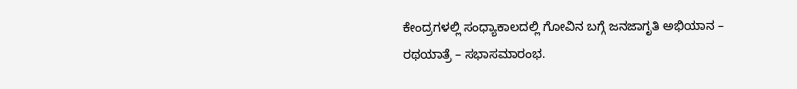ಕೇಂದ್ರಗಳಲ್ಲಿ ಸಂಧ್ಯಾಕಾಲದಲ್ಲಿ ಗೋವಿನ ಬಗ್ಗೆ ಜನಜಾಗೃತಿ ಅಭಿಯಾನ – ರಥಯಾತ್ರೆ – ಸಭಾಸಮಾರಂಭ.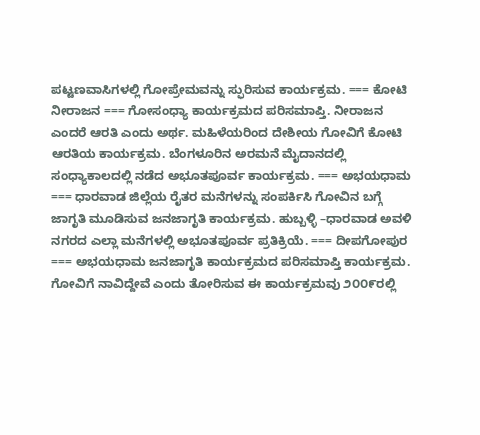ಪಟ್ಟಣವಾಸಿಗಳಲ್ಲಿ ಗೋಪ್ರೇಮವನ್ನು ಸ್ಫುರಿಸುವ ಕಾರ್ಯಕ್ರಮ. === ಕೋಟಿ ನೀರಾಜನ === ಗೋಸಂಧ್ಯಾ ಕಾರ್ಯಕ್ರಮದ ಪರಿಸಮಾಪ್ತಿ. ನೀರಾಜನ ಎಂದರೆ ಆರತಿ ಎಂದು ಅರ್ಥ. ಮಹಿಳೆಯರಿಂದ ದೇಶೀಯ ಗೋವಿಗೆ ಕೋಟಿ ಆರತಿಯ ಕಾರ್ಯಕ್ರಮ. ಬೆಂಗಳೂರಿನ ಅರಮನೆ ಮೈದಾನದಲ್ಲಿ ಸಂಧ್ಯಾಕಾಲದಲ್ಲಿ ನಡೆದ ಅಭೂತಪೂರ್ವ ಕಾರ್ಯಕ್ರಮ. === ಅಭಯಧಾಮ === ಧಾರವಾಡ ಜಿಲ್ಲೆಯ ರೈತರ ಮನೆಗಳನ್ನು ಸಂಪರ್ಕಿಸಿ ಗೋವಿನ ಬಗ್ಗೆ ಜಾಗೃತಿ ಮೂಡಿಸುವ ಜನಜಾಗೃತಿ ಕಾರ್ಯಕ್ರಮ. ಹುಬ್ಬಳ್ಳಿ –ಧಾರವಾಡ ಅವಳಿ ನಗರದ ಎಲ್ಲಾ ಮನೆಗಳಲ್ಲಿ ಅಭೂತಪೂರ್ವ ಪ್ರತಿಕ್ರಿಯೆ. === ದೀಪಗೋಪುರ === ಅಭಯಧಾಮ ಜನಜಾಗೃತಿ ಕಾರ್ಯಕ್ರಮದ ಪರಿಸಮಾಪ್ತಿ ಕಾರ್ಯಕ್ರಮ. ಗೋವಿಗೆ ನಾವಿದ್ದೇವೆ ಎಂದು ತೋರಿಸುವ ಈ ಕಾರ್ಯಕ್ರಮವು ೨೦೦೯ರಲ್ಲಿ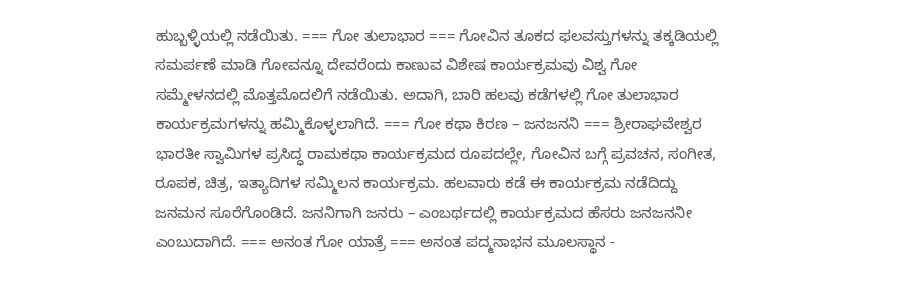ಹುಬ್ಬಳ್ಳಿಯಲ್ಲಿ ನಡೆಯಿತು. === ಗೋ ತುಲಾಭಾರ === ಗೋವಿನ ತೂಕದ ಫಲವಸ್ತುಗಳನ್ನು ತಕ್ಕಡಿಯಲ್ಲಿ ಸಮರ್ಪಣೆ ಮಾಡಿ ಗೋವನ್ನೂ ದೇವರೆಂದು ಕಾಣುವ ವಿಶೇಷ ಕಾರ್ಯಕ್ರಮವು ವಿಶ್ವ ಗೋ ಸಮ್ಮೇಳನದಲ್ಲಿ ಮೊತ್ತಮೊದಲಿಗೆ ನಡೆಯಿತು. ಅದಾಗಿ, ಬಾರಿ ಹಲವು ಕಡೆಗಳಲ್ಲಿ ಗೋ ತುಲಾಭಾರ ಕಾರ್ಯಕ್ರಮಗಳನ್ನು ಹಮ್ಮಿಕೊಳ್ಳಲಾಗಿದೆ. === ಗೋ ಕಥಾ ಕಿರಣ – ಜನಜನನಿ === ಶ್ರೀರಾಘವೇಶ್ವರ ಭಾರತೀ ಸ್ವಾಮಿಗಳ ಪ್ರಸಿದ್ಧ ರಾಮಕಥಾ ಕಾರ್ಯಕ್ರಮದ ರೂಪದಲ್ಲೇ, ಗೋವಿನ ಬಗ್ಗೆ ಪ್ರವಚನ, ಸಂಗೀತ, ರೂಪಕ, ಚಿತ್ರ, ಇತ್ಯಾದಿಗಳ ಸಮ್ಮಿಲನ ಕಾರ್ಯಕ್ರಮ. ಹಲವಾರು ಕಡೆ ಈ ಕಾರ್ಯಕ್ರಮ ನಡೆದಿದ್ದು ಜನಮನ ಸೂರೆಗೊಂಡಿದೆ. ಜನನಿಗಾಗಿ ಜನರು – ಎಂಬರ್ಥದಲ್ಲಿ ಕಾರ್ಯಕ್ರಮದ ಹೆಸರು ಜನಜನನೀ ಎಂಬುದಾಗಿದೆ. === ಅನಂತ ಗೋ ಯಾತ್ರೆ === ಅನಂತ ಪದ್ಮನಾಭನ ಮೂಲಸ್ಥಾನ -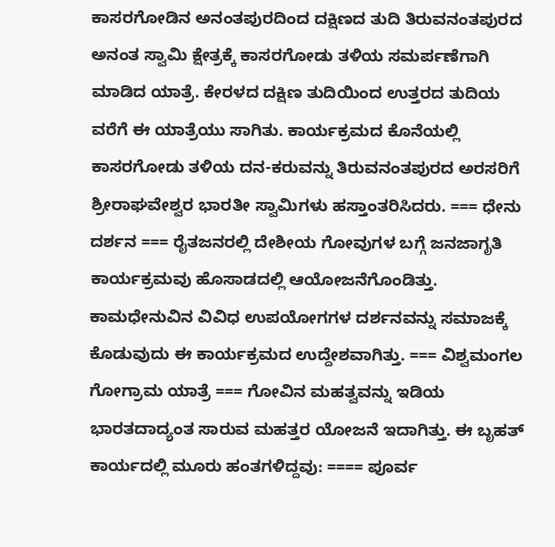ಕಾಸರಗೋಡಿನ ಅನಂತಪುರದಿಂದ ದಕ್ಷಿಣದ ತುದಿ ತಿರುವನಂತಪುರದ ಅನಂತ ಸ್ವಾಮಿ ಕ್ಷೇತ್ರಕ್ಕೆ ಕಾಸರಗೋಡು ತಳಿಯ ಸಮರ್ಪಣೆಗಾಗಿ ಮಾಡಿದ ಯಾತ್ರೆ. ಕೇರಳದ ದಕ್ಷಿಣ ತುದಿಯಿಂದ ಉತ್ತರದ ತುದಿಯ ವರೆಗೆ ಈ ಯಾತ್ರೆಯು ಸಾಗಿತು. ಕಾರ್ಯಕ್ರಮದ ಕೊನೆಯಲ್ಲಿ ಕಾಸರಗೋಡು ತಳಿಯ ದನ-ಕರುವನ್ನು ತಿರುವನಂತಪುರದ ಅರಸರಿಗೆ ಶ್ರೀರಾಘವೇಶ್ವರ ಭಾರತೀ ಸ್ವಾಮಿಗಳು ಹಸ್ತಾಂತರಿಸಿದರು. === ಧೇನು ದರ್ಶನ === ರೈತಜನರಲ್ಲಿ ದೇಶೀಯ ಗೋವುಗಳ ಬಗ್ಗೆ ಜನಜಾಗೃತಿ ಕಾರ್ಯಕ್ರಮವು ಹೊಸಾಡದಲ್ಲಿ ಆಯೋಜನೆಗೊಂಡಿತ್ತು. ಕಾಮಧೇನುವಿನ ವಿವಿಧ ಉಪಯೋಗಗಳ ದರ್ಶನವನ್ನು ಸಮಾಜಕ್ಕೆ ಕೊಡುವುದು ಈ ಕಾರ್ಯಕ್ರಮದ ಉದ್ದೇಶವಾಗಿತ್ತು. === ವಿಶ್ವಮಂಗಲ ಗೋಗ್ರಾಮ ಯಾತ್ರೆ === ಗೋವಿನ ಮಹತ್ವವನ್ನು ಇಡಿಯ ಭಾರತದಾದ್ಯಂತ ಸಾರುವ ಮಹತ್ತರ ಯೋಜನೆ ಇದಾಗಿತ್ತು. ಈ ಬೃಹತ್ ಕಾರ್ಯದಲ್ಲಿ ಮೂರು ಹಂತಗಳಿದ್ದವು: ==== ಪೂರ್ವ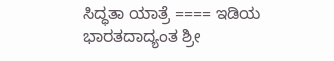ಸಿದ್ಧತಾ ಯಾತ್ರೆ ==== ಇಡಿಯ ಭಾರತದಾದ್ಯಂತ ಶ್ರೀ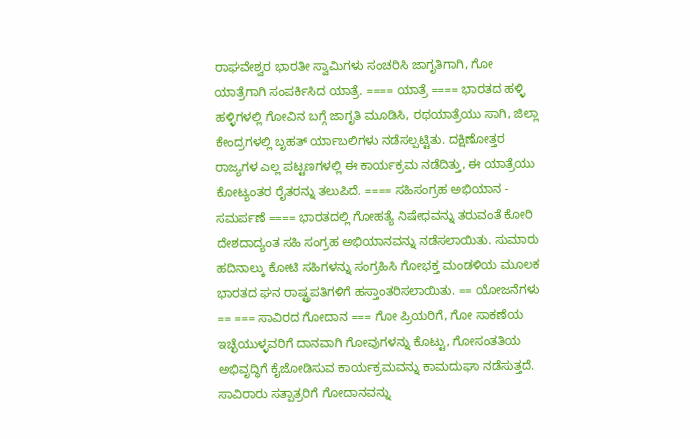ರಾಘವೇಶ್ವರ ಭಾರತೀ ಸ್ವಾಮಿಗಳು ಸಂಚರಿಸಿ ಜಾಗೃತಿಗಾಗಿ, ಗೋ ಯಾತ್ರೆಗಾಗಿ ಸಂಪರ್ಕಿಸಿದ ಯಾತ್ರೆ. ==== ಯಾತ್ರೆ ==== ಭಾರತದ ಹಳ್ಳಿ ಹಳ್ಳಿಗಳಲ್ಲಿ ಗೋವಿನ ಬಗ್ಗೆ ಜಾಗೃತಿ ಮೂಡಿಸಿ, ರಥಯಾತ್ರೆಯು ಸಾಗಿ, ಜಿಲ್ಲಾ ಕೇಂದ್ರಗಳಲ್ಲಿ ಬೃಹತ್ ರ್ಯಾಬಲಿಗಳು ನಡೆಸಲ್ಪಟ್ಟಿತು. ದಕ್ಷಿಣೋತ್ತರ ರಾಜ್ಯಗಳ ಎಲ್ಲ ಪಟ್ಟಣಗಳಲ್ಲಿ ಈ ಕಾರ್ಯಕ್ರಮ ನಡೆದಿತ್ತು, ಈ ಯಾತ್ರೆಯು ಕೋಟ್ಯಂತರ ರೈತರನ್ನು ತಲುಪಿದೆ. ==== ಸಹಿಸಂಗ್ರಹ ಅಭಿಯಾನ - ಸಮರ್ಪಣೆ ==== ಭಾರತದಲ್ಲಿ ಗೋಹತ್ಯೆ ನಿಷೇಧವನ್ನು ತರುವಂತೆ ಕೋರಿ ದೇಶದಾದ್ಯಂತ ಸಹಿ ಸಂಗ್ರಹ ಅಭಿಯಾನವನ್ನು ನಡೆಸಲಾಯಿತು. ಸುಮಾರು ಹದಿನಾಲ್ಕು ಕೋಟಿ ಸಹಿಗಳನ್ನು ಸಂಗ್ರಹಿಸಿ ಗೋಭಕ್ತ ಮಂಡಳಿಯ ಮೂಲಕ ಭಾರತದ ಘನ ರಾಷ್ಟ್ರಪತಿಗಳಿಗೆ ಹಸ್ತಾಂತರಿಸಲಾಯಿತು. == ಯೋಜನೆಗಳು == === ಸಾವಿರದ ಗೋದಾನ === ಗೋ ಪ್ರಿಯರಿಗೆ, ಗೋ ಸಾಕಣೆಯ ಇಚ್ಛೆಯುಳ್ಳವರಿಗೆ ದಾನವಾಗಿ ಗೋವುಗಳನ್ನು ಕೊಟ್ಟು, ಗೋಸಂತತಿಯ ಅಭಿವೃದ್ಧಿಗೆ ಕೈಜೋಡಿಸುವ ಕಾರ್ಯಕ್ರಮವನ್ನು ಕಾಮದುಘಾ ನಡೆಸುತ್ತದೆ. ಸಾವಿರಾರು ಸತ್ಪಾತ್ರರಿಗೆ ಗೋದಾನವನ್ನು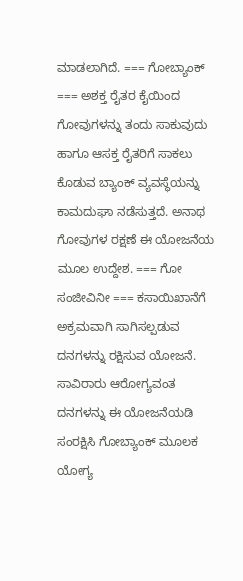ಮಾಡಲಾಗಿದೆ. === ಗೋಬ್ಯಾಂಕ್ === ಅಶಕ್ತ ರೈತರ ಕೈಯಿಂದ ಗೋವುಗಳನ್ನು ತಂದು ಸಾಕುವುದು ಹಾಗೂ ಆಸಕ್ತ ರೈತರಿಗೆ ಸಾಕಲು ಕೊಡುವ ಬ್ಯಾಂಕ್ ವ್ಯವಸ್ಥೆಯನ್ನು ಕಾಮದುಘಾ ನಡೆಸುತ್ತದೆ. ಅನಾಥ ಗೋವುಗಳ ರಕ್ಷಣೆ ಈ ಯೋಜನೆಯ ಮೂಲ ಉದ್ದೇಶ. === ಗೋ ಸಂಜೀವಿನೀ === ಕಸಾಯಿಖಾನೆಗೆ ಅಕ್ರಮವಾಗಿ ಸಾಗಿಸಲ್ಪಡುವ ದನಗಳನ್ನು ರಕ್ಷಿಸುವ ಯೋಜನೆ. ಸಾವಿರಾರು ಆರೋಗ್ಯವಂತ ದನಗಳನ್ನು ಈ ಯೋಜನೆಯಡಿ ಸಂರಕ್ಷಿಸಿ ಗೋಬ್ಯಾಂಕ್ ಮೂಲಕ ಯೋಗ್ಯ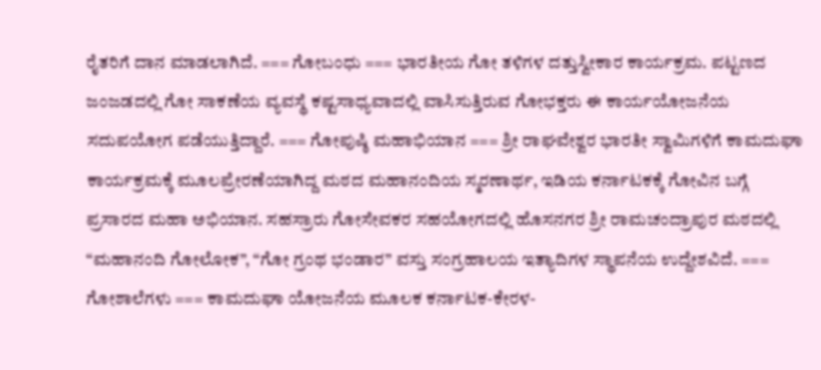ರೈತರಿಗೆ ದಾನ ಮಾಡಲಾಗಿದೆ. === ಗೋಬಂಧು === ಭಾರತೀಯ ಗೋ ತಳಿಗಳ ದತ್ತುಸ್ವೀಕಾರ ಕಾರ್ಯಕ್ರಮ. ಪಟ್ಟಣದ ಜಂಜಡದಲ್ಲಿ ಗೋ ಸಾಕಣೆಯ ವ್ಯವಸ್ಥೆ ಕಷ್ಟಸಾಧ್ಯವಾದಲ್ಲಿ ವಾಸಿಸುತ್ತಿರುವ ಗೋಭಕ್ತರು ಈ ಕಾರ್ಯಯೋಜನೆಯ ಸದುಪಯೋಗ ಪಡೆಯುತ್ತಿದ್ದಾರೆ. === ಗೋಪುಷ್ಠಿ ಮಹಾಭಿಯಾನ === ಶ್ರೀ ರಾಘವೇಶ್ವರ ಭಾರತೀ ಸ್ವಾಮಿಗಳಿಗೆ ಕಾಮದುಘಾ ಕಾರ್ಯಕ್ರಮಕ್ಕೆ ಮೂಲಪ್ರೇರಣೆಯಾಗಿದ್ದ ಮಠದ ಮಹಾನಂದಿಯ ಸ್ಮರಣಾರ್ಥ, ಇಡಿಯ ಕರ್ನಾಟಕಕ್ಕೆ ಗೋವಿನ ಬಗ್ಗೆ ಪ್ರಸಾರದ ಮಹಾ ಅಭಿಯಾನ. ಸಹಸ್ರಾರು ಗೋಸೇವಕರ ಸಹಯೋಗದಲ್ಲಿ ಹೊಸನಗರ ಶ್ರೀ ರಾಮಚಂದ್ರಾಪುರ ಮಠದಲ್ಲಿ “ಮಹಾನಂದಿ ಗೋಲೋಕ”, “ಗೋ ಗ್ರಂಥ ಭಂಡಾರ” ವಸ್ತು ಸಂಗ್ರಹಾಲಯ ಇತ್ಯಾದಿಗಳ ಸ್ಥಾಪನೆಯ ಉದ್ದೇಶವಿದೆ. === ಗೋಶಾಲೆಗಳು === ಕಾಮದುಘಾ ಯೋಜನೆಯ ಮೂಲಕ ಕರ್ನಾಟಕ-ಕೇರಳ-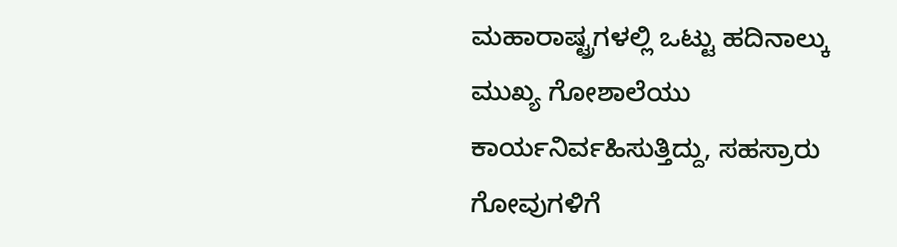ಮಹಾರಾಷ್ಟ್ರಗಳಲ್ಲಿ ಒಟ್ಟು ಹದಿನಾಲ್ಕು ಮುಖ್ಯ ಗೋಶಾಲೆಯು ಕಾರ್ಯನಿರ್ವಹಿಸುತ್ತಿದ್ದು, ಸಹಸ್ರಾರು ಗೋವುಗಳಿಗೆ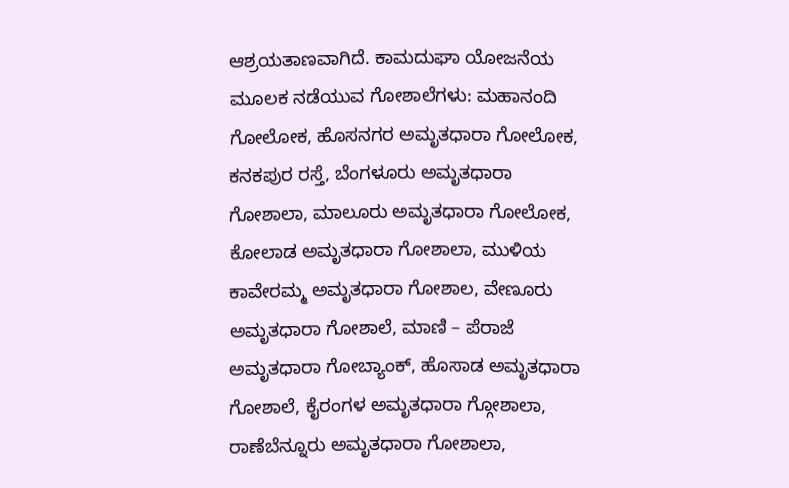ಆಶ್ರಯತಾಣವಾಗಿದೆ. ಕಾಮದುಘಾ ಯೋಜನೆಯ ಮೂಲಕ ನಡೆಯುವ ಗೋಶಾಲೆಗಳು: ಮಹಾನಂದಿ ಗೋಲೋಕ, ಹೊಸನಗರ ಅಮೃತಧಾರಾ ಗೋಲೋಕ, ಕನಕಪುರ ರಸ್ತೆ, ಬೆಂಗಳೂರು ಅಮೃತಧಾರಾ ಗೋಶಾಲಾ, ಮಾಲೂರು ಅಮೃತಧಾರಾ ಗೋಲೋಕ, ಕೋಲಾಡ ಅಮೃತಧಾರಾ ಗೋಶಾಲಾ, ಮುಳಿಯ ಕಾವೇರಮ್ಮ ಅಮೃತಧಾರಾ ಗೋಶಾಲ, ವೇಣೂರು ಅಮೃತಧಾರಾ ಗೋಶಾಲೆ, ಮಾಣಿ – ಪೆರಾಜೆ ಅಮೃತಧಾರಾ ಗೋಬ್ಯಾಂಕ್, ಹೊಸಾಡ ಅಮೃತಧಾರಾ ಗೋಶಾಲೆ, ಕೈರಂಗಳ ಅಮೃತಧಾರಾ ಗ್ಗೋಶಾಲಾ, ರಾಣೆಬೆನ್ನೂರು ಅಮೃತಧಾರಾ ಗೋಶಾಲಾ,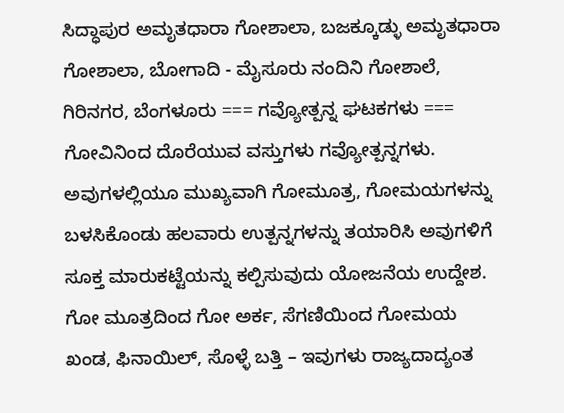ಸಿದ್ಧಾಪುರ ಅಮೃತಧಾರಾ ಗೋಶಾಲಾ, ಬಜಕ್ಕೂಡ್ಳು ಅಮೃತಧಾರಾ ಗೋಶಾಲಾ, ಬೋಗಾದಿ - ಮೈಸೂರು ನಂದಿನಿ ಗೋಶಾಲೆ, ಗಿರಿನಗರ, ಬೆಂಗಳೂರು === ಗವ್ಯೋತ್ಪನ್ನ ಘಟಕಗಳು === ಗೋವಿನಿಂದ ದೊರೆಯುವ ವಸ್ತುಗಳು ಗವ್ಯೋತ್ಪನ್ನಗಳು. ಅವುಗಳಲ್ಲಿಯೂ ಮುಖ್ಯವಾಗಿ ಗೋಮೂತ್ರ, ಗೋಮಯಗಳನ್ನು ಬಳಸಿಕೊಂಡು ಹಲವಾರು ಉತ್ಪನ್ನಗಳನ್ನು ತಯಾರಿಸಿ ಅವುಗಳಿಗೆ ಸೂಕ್ತ ಮಾರುಕಟ್ಟೆಯನ್ನು ಕಲ್ಪಿಸುವುದು ಯೋಜನೆಯ ಉದ್ದೇಶ. ಗೋ ಮೂತ್ರದಿಂದ ಗೋ ಅರ್ಕ, ಸೆಗಣಿಯಿಂದ ಗೋಮಯ ಖಂಡ, ಫಿನಾಯಿಲ್, ಸೊಳ್ಳೆ ಬತ್ತಿ – ಇವುಗಳು ರಾಜ್ಯದಾದ್ಯಂತ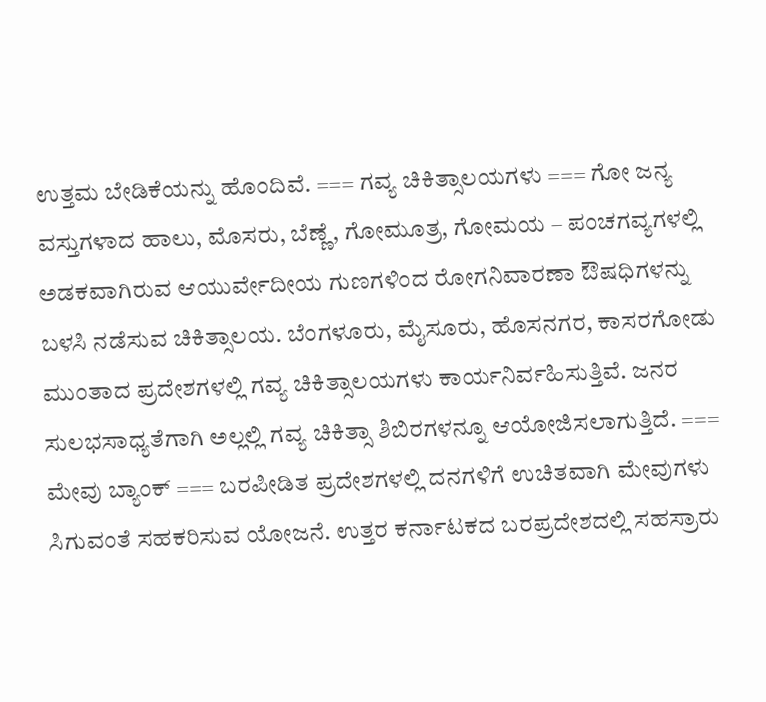ಉತ್ತಮ ಬೇಡಿಕೆಯನ್ನು ಹೊಂದಿವೆ. === ಗವ್ಯ ಚಿಕಿತ್ಸಾಲಯಗಳು === ಗೋ ಜನ್ಯ ವಸ್ತುಗಳಾದ ಹಾಲು, ಮೊಸರು, ಬೆಣ್ಣೆ, ಗೋಮೂತ್ರ, ಗೋಮಯ – ಪಂಚಗವ್ಯಗಳಲ್ಲಿ ಅಡಕವಾಗಿರುವ ಆಯುರ್ವೇದೀಯ ಗುಣಗಳಿಂದ ರೋಗನಿವಾರಣಾ ಔಷಧಿಗಳನ್ನು ಬಳಸಿ ನಡೆಸುವ ಚಿಕಿತ್ಸಾಲಯ. ಬೆಂಗಳೂರು, ಮೈಸೂರು, ಹೊಸನಗರ, ಕಾಸರಗೋಡು ಮುಂತಾದ ಪ್ರದೇಶಗಳಲ್ಲಿ ಗವ್ಯ ಚಿಕಿತ್ಸಾಲಯಗಳು ಕಾರ್ಯನಿರ್ವಹಿಸುತ್ತಿವೆ. ಜನರ ಸುಲಭಸಾಧ್ಯತೆಗಾಗಿ ಅಲ್ಲಲ್ಲಿ ಗವ್ಯ ಚಿಕಿತ್ಸಾ ಶಿಬಿರಗಳನ್ನೂ ಆಯೋಜಿಸಲಾಗುತ್ತಿದೆ. === ಮೇವು ಬ್ಯಾಂಕ್ === ಬರಪೀಡಿತ ಪ್ರದೇಶಗಳಲ್ಲಿ ದನಗಳಿಗೆ ಉಚಿತವಾಗಿ ಮೇವುಗಳು ಸಿಗುವಂತೆ ಸಹಕರಿಸುವ ಯೋಜನೆ. ಉತ್ತರ ಕರ್ನಾಟಕದ ಬರಪ್ರದೇಶದಲ್ಲಿ ಸಹಸ್ರಾರು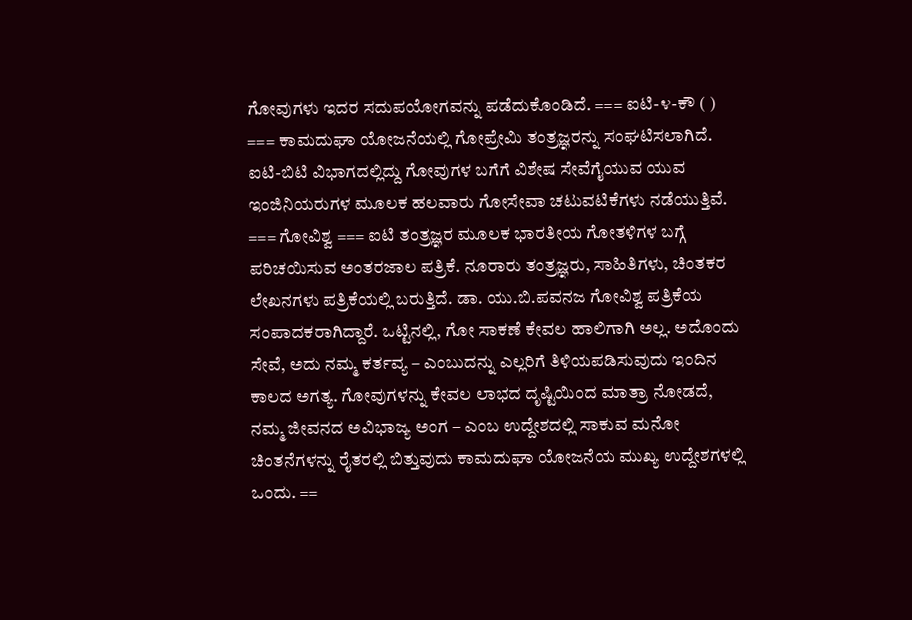ಗೋವುಗಳು ಇದರ ಸದುಪಯೋಗವನ್ನು ಪಡೆದುಕೊಂಡಿದೆ. === ಐಟಿ-೪-ಕೌ ( ) === ಕಾಮದುಘಾ ಯೋಜನೆಯಲ್ಲಿ ಗೋಪ್ರೇಮಿ ತಂತ್ರಜ್ಞರನ್ನು ಸಂಘಟಿಸಲಾಗಿದೆ. ಐಟಿ-ಬಿಟಿ ವಿಭಾಗದಲ್ಲಿದ್ದು ಗೋವುಗಳ ಬಗೆಗೆ ವಿಶೇಷ ಸೇವೆಗೈಯುವ ಯುವ ಇಂಜಿನಿಯರುಗಳ ಮೂಲಕ ಹಲವಾರು ಗೋಸೇವಾ ಚಟುವಟಿಕೆಗಳು ನಡೆಯುತ್ತಿವೆ. === ಗೋವಿಶ್ವ === ಐಟಿ ತಂತ್ರಜ್ಞರ ಮೂಲಕ ಭಾರತೀಯ ಗೋತಳಿಗಳ ಬಗ್ಗೆ ಪರಿಚಯಿಸುವ ಅಂತರಜಾಲ ಪತ್ರಿಕೆ. ನೂರಾರು ತಂತ್ರಜ್ಞರು, ಸಾಹಿತಿಗಳು, ಚಿಂತಕರ ಲೇಖನಗಳು ಪತ್ರಿಕೆಯಲ್ಲಿ ಬರುತ್ತಿದೆ. ಡಾ. ಯು.ಬಿ.ಪವನಜ ಗೋವಿಶ್ವ ಪತ್ರಿಕೆಯ ಸಂಪಾದಕರಾಗಿದ್ದಾರೆ. ಒಟ್ಟಿನಲ್ಲಿ, ಗೋ ಸಾಕಣೆ ಕೇವಲ ಹಾಲಿಗಾಗಿ ಅಲ್ಲ. ಅದೊಂದು ಸೇವೆ, ಅದು ನಮ್ಮ ಕರ್ತವ್ಯ – ಎಂಬುದನ್ನು ಎಲ್ಲರಿಗೆ ತಿಳಿಯಪಡಿಸುವುದು ಇಂದಿನ ಕಾಲದ ಅಗತ್ಯ. ಗೋವುಗಳನ್ನು ಕೇವಲ ಲಾಭದ ದೃಷ್ಟಿಯಿಂದ ಮಾತ್ರಾ ನೋಡದೆ, ನಮ್ಮ ಜೀವನದ ಅವಿಭಾಜ್ಯ ಅಂಗ – ಎಂಬ ಉದ್ದೇಶದಲ್ಲಿ ಸಾಕುವ ಮನೋ ಚಿಂತನೆಗಳನ್ನು ರೈತರಲ್ಲಿ ಬಿತ್ತುವುದು ಕಾಮದುಘಾ ಯೋಜನೆಯ ಮುಖ್ಯ ಉದ್ದೇಶಗಳಲ್ಲಿ ಒಂದು. ==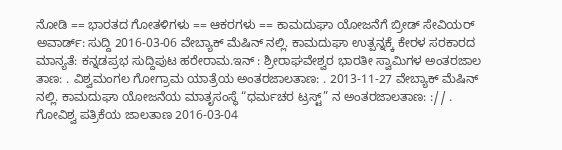ನೋಡಿ == ಭಾರತದ ಗೋತಳಿಗಳು == ಆಕರಗಳು == ಕಾಮದುಘಾ ಯೋಜನೆಗೆ ಬ್ರೀಡ್ ಸೇವಿಯರ್ ಅವಾರ್ಡ್: ಸುದ್ದಿ 2016-03-06 ವೇಬ್ಯಾಕ್ ಮೆಷಿನ್ ನಲ್ಲಿ. ಕಾಮದುಘಾ ಉತ್ಪನ್ನಕ್ಕೆ ಕೇರಳ ಸರಕಾರದ ಮಾನ್ಯತೆ: ಕನ್ನಡಪ್ರಭ ಸುದ್ದಿಪುಟ ಹರೇರಾಮ.ಇನ್ : ಶ್ರೀರಾಘವೇಶ್ವರ ಭಾರತೀ ಸ್ವಾಮಿಗಳ ಅಂತರಜಾಲ ತಾಣ: . ವಿಶ್ವಮಂಗಲ ಗೋಗ್ರಾಮ ಯಾತ್ರೆಯ ಅಂತರಜಾಲತಾಣ: . 2013-11-27 ವೇಬ್ಯಾಕ್ ಮೆಷಿನ್ ನಲ್ಲಿ. ಕಾಮದುಘಾ ಯೋಜನೆಯ ಮಾತೃಸಂಸ್ಥೆ “ಧರ್ಮಚರ ಟ್ರಸ್ಟ್” ನ ಅಂತರಜಾಲತಾಣ: :// . ಗೋವಿಶ್ವ ಪತ್ರಿಕೆಯ ಜಾಲತಾಣ 2016-03-04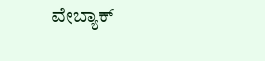ವೇಬ್ಯಾಕ್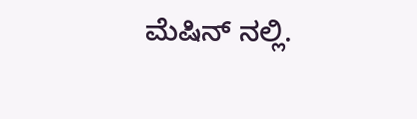ಮೆಷಿನ್ ನಲ್ಲಿ.